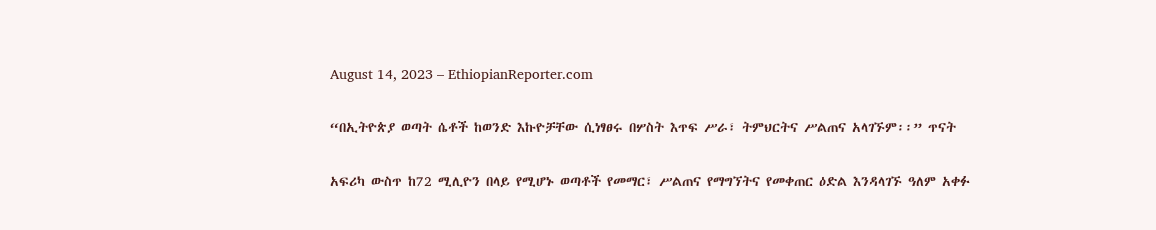August 14, 2023 – EthiopianReporter.com

“በኢትዮጵያ ወጣት ሴቶች ከወንድ እኩዮቻቸው ሲነፃፀሩ በሦስት እጥፍ ሥራ፣ ትምህርትና ሥልጠና አላገኙም፡፡” ጥናት

አፍሪካ ውስጥ ከ72 ሚሊዮን በላይ የሚሆኑ ወጣቶች የመማር፣ ሥልጠና የማግኘትና የመቀጠር ዕድል እንዳላገኙ ዓለም አቀፉ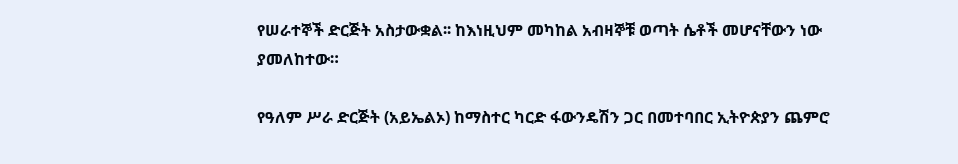የሠራተኞች ድርጅት አስታውቋል፡፡ ከእነዚህም መካከል አብዛኞቹ ወጣት ሴቶች መሆናቸውን ነው ያመለከተው።

የዓለም ሥራ ድርጅት (አይኤልኦ) ከማስተር ካርድ ፋውንዴሽን ጋር በመተባበር ኢትዮጵያን ጨምሮ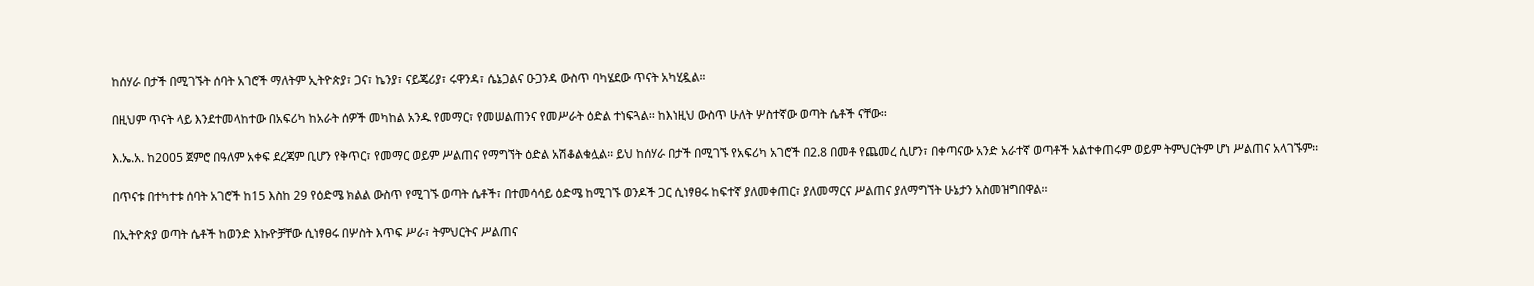ከሰሃራ በታች በሚገኙት ሰባት አገሮች ማለትም ኢትዮጵያ፣ ጋና፣ ኬንያ፣ ናይጄሪያ፣ ሩዋንዳ፣ ሴኔጋልና ዑጋንዳ ውስጥ ባካሄደው ጥናት አካሂዷል።

በዚህም ጥናት ላይ እንደተመላከተው በአፍሪካ ከአራት ሰዎች መካከል አንዱ የመማር፣ የመሠልጠንና የመሥራት ዕድል ተነፍጓል፡፡ ከእነዚህ ውስጥ ሁለት ሦስተኛው ወጣት ሴቶች ናቸው፡፡

እ.ኤ.አ. ከ2005 ጀምሮ በዓለም አቀፍ ደረጃም ቢሆን የቅጥር፣ የመማር ወይም ሥልጠና የማግኘት ዕድል አሽቆልቁሏል፡፡ ይህ ከሰሃራ በታች በሚገኙ የአፍሪካ አገሮች በ2.8 በመቶ የጨመረ ሲሆን፣ በቀጣናው አንድ አራተኛ ወጣቶች አልተቀጠሩም ወይም ትምህርትም ሆነ ሥልጠና አላገኙም፡፡

በጥናቱ በተካተቱ ሰባት አገሮች ከ15 እስከ 29 የዕድሜ ክልል ውስጥ የሚገኙ ወጣት ሴቶች፣ በተመሳሳይ ዕድሜ ከሚገኙ ወንዶች ጋር ሲነፃፀሩ ከፍተኛ ያለመቀጠር፣ ያለመማርና ሥልጠና ያለማግኘት ሁኔታን አስመዝግበዋል፡፡

በኢትዮጵያ ወጣት ሴቶች ከወንድ እኩዮቻቸው ሲነፃፀሩ በሦስት እጥፍ ሥራ፣ ትምህርትና ሥልጠና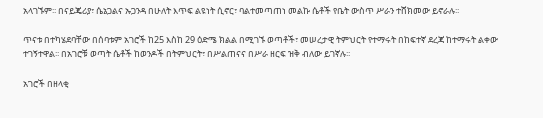አላገኙም፡፡ በናይጄሪያ፣ ሴኔጋልና ኡጋንዳ በሁለት እጥፍ ልዩነት ሲኖር፣ ባልተመጣጠነ መልኩ ሴቶች የቤት ውስጥ ሥራን ተሸክመው ይኖራሉ፡፡

ጥናቱ በተካሄደባቸው በሰባቱም አገሮች ከ25 እስከ 29 ዕድሜ ክልል በሚገኙ ወጣቶች፣ መሠረታዊ ትምህርት የተማሩት በከፍተኛ ደረጃ ከተማሩት ልቀው ተገኝተዋል፡፡ በአገሮቹ ወጣት ሴቶች ከወንዶች በትምህርት፣ በሥልጠናና በሥራ ዘርፍ ዝቅ ብለው ይገኛሉ፡፡

አገሮች በዘላቂ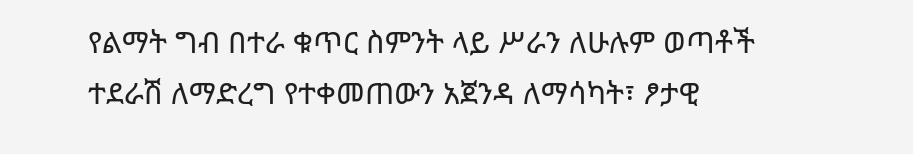የልማት ግብ በተራ ቁጥር ስምንት ላይ ሥራን ለሁሉም ወጣቶች ተደራሽ ለማድረግ የተቀመጠውን አጀንዳ ለማሳካት፣ ፆታዊ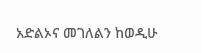አድልኦና መገለልን ከወዲሁ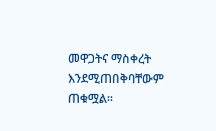መዋጋትና ማስቀረት እንደሚጠበቅባቸውም ጠቁሟል፡፡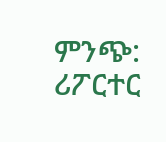ምንጭ: ሪፖርተር